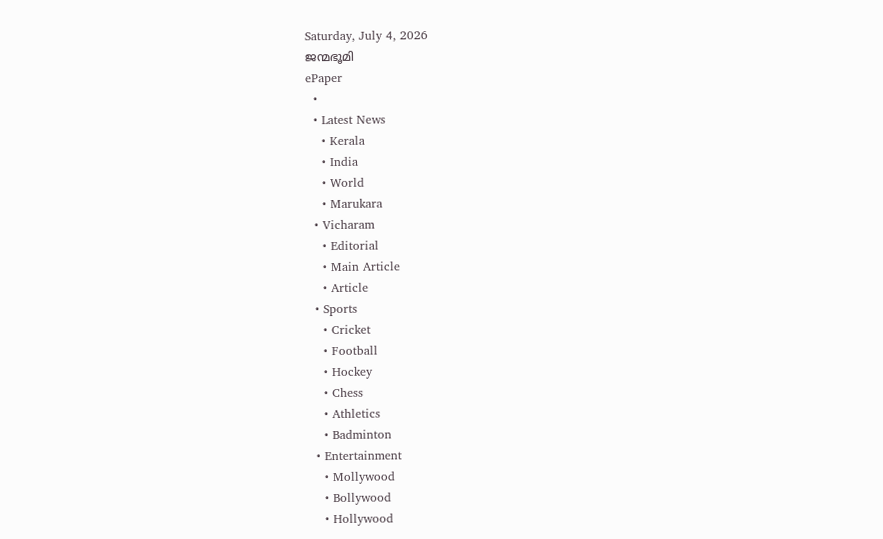Saturday, July 4, 2026
ജന്മഭൂമി
ePaper
  •
  • Latest News
    • Kerala
    • India
    • World
    • Marukara
  • Vicharam
    • Editorial
    • Main Article
    • Article
  • Sports
    • Cricket
    • Football
    • Hockey
    • Chess
    • Athletics
    • Badminton
  • Entertainment
    • Mollywood
    • Bollywood
    • Hollywood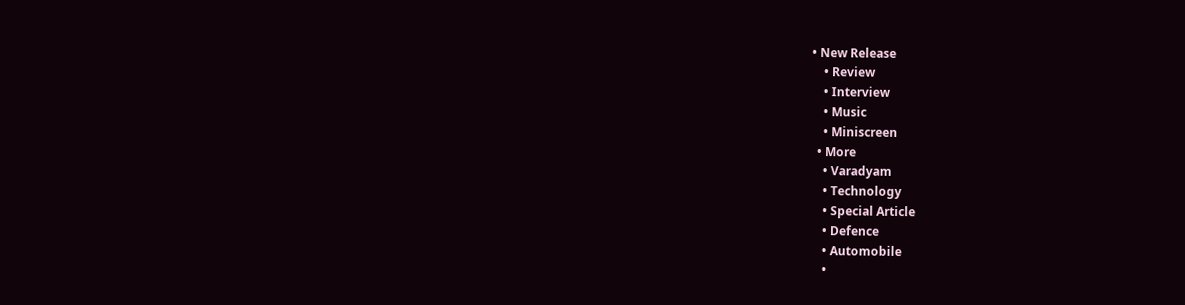• New Release
    • Review
    • Interview
    • Music
    • Miniscreen
  • More
    • Varadyam
    • Technology
    • Special Article
    • Defence
    • Automobile
    •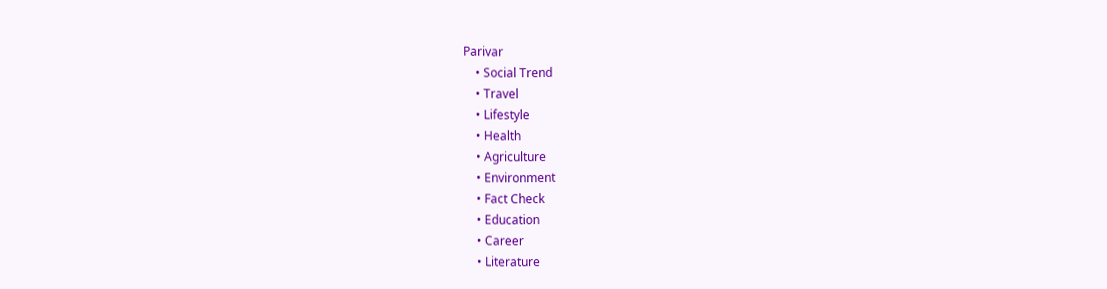Parivar
    • Social Trend
    • Travel
    • Lifestyle
    • Health
    • Agriculture
    • Environment
    • Fact Check
    • Education
    • Career
    • Literature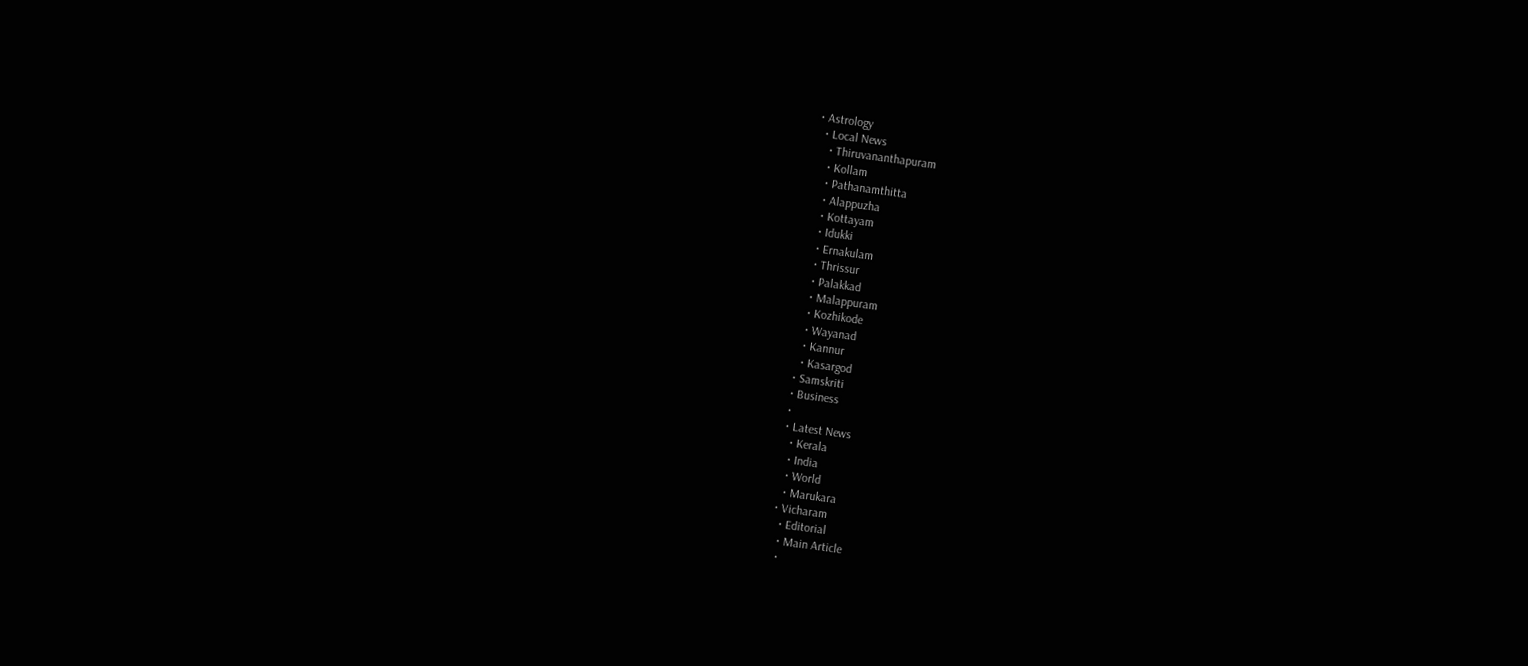• Astrology
  • Local News
    • Thiruvananthapuram
    • Kollam
    • Pathanamthitta
    • Alappuzha
    • Kottayam
    • Idukki
    • Ernakulam
    • Thrissur
    • Palakkad
    • Malappuram
    • Kozhikode
    • Wayanad
    • Kannur
    • Kasargod
  • Samskriti
  • Business
  •
  • Latest News
    • Kerala
    • India
    • World
    • Marukara
  • Vicharam
    • Editorial
    • Main Article
    •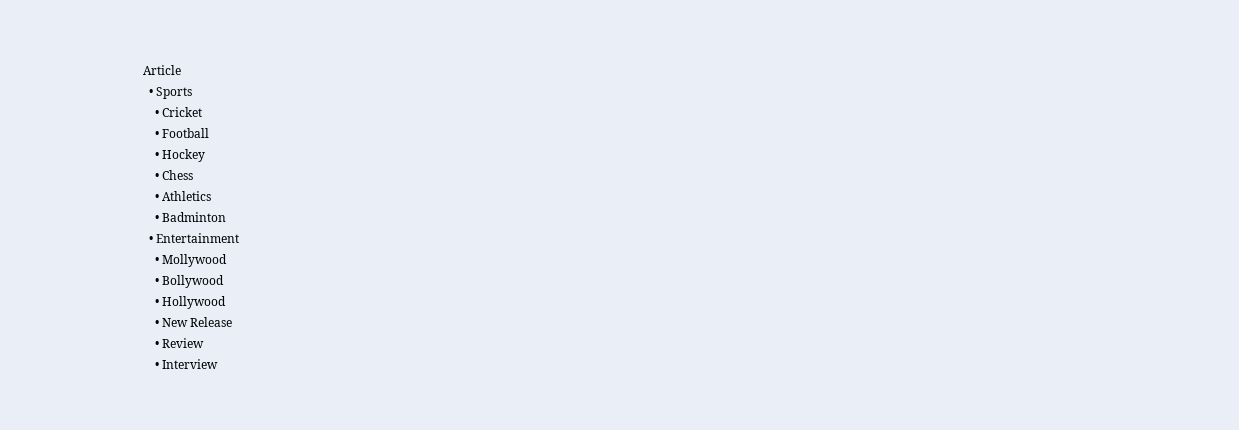Article
  • Sports
    • Cricket
    • Football
    • Hockey
    • Chess
    • Athletics
    • Badminton
  • Entertainment
    • Mollywood
    • Bollywood
    • Hollywood
    • New Release
    • Review
    • Interview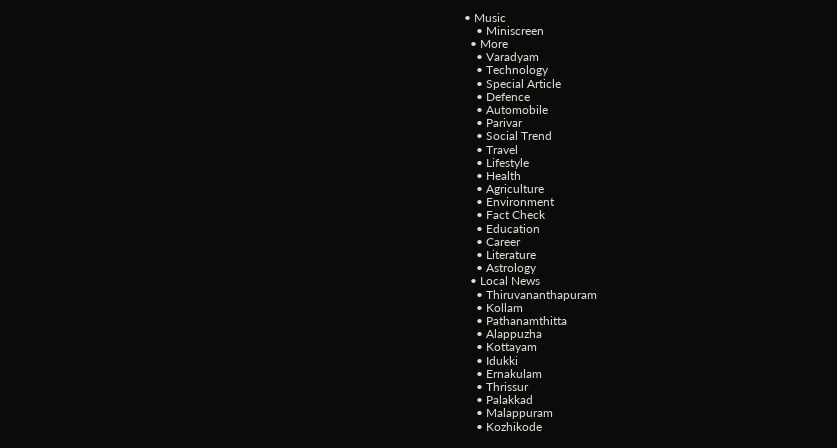• Music
    • Miniscreen
  • More
    • Varadyam
    • Technology
    • Special Article
    • Defence
    • Automobile
    • Parivar
    • Social Trend
    • Travel
    • Lifestyle
    • Health
    • Agriculture
    • Environment
    • Fact Check
    • Education
    • Career
    • Literature
    • Astrology
  • Local News
    • Thiruvananthapuram
    • Kollam
    • Pathanamthitta
    • Alappuzha
    • Kottayam
    • Idukki
    • Ernakulam
    • Thrissur
    • Palakkad
    • Malappuram
    • Kozhikode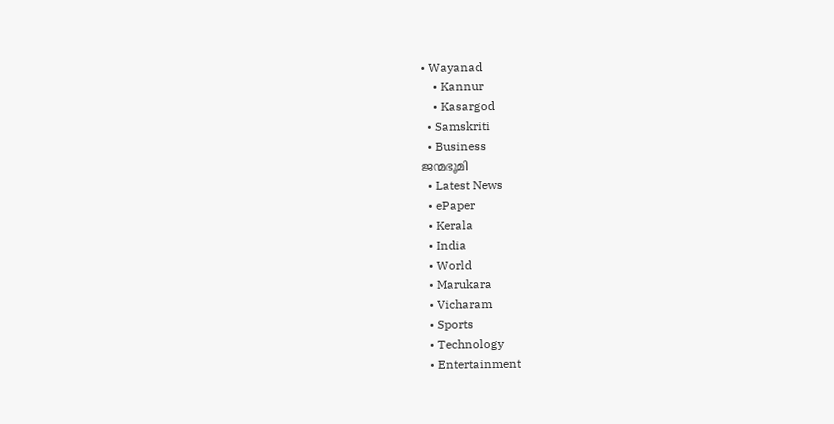• Wayanad
    • Kannur
    • Kasargod
  • Samskriti
  • Business
ജന്മഭൂമി
  • Latest News
  • ePaper
  • Kerala
  • India
  • World
  • Marukara
  • Vicharam
  • Sports
  • Technology
  • Entertainment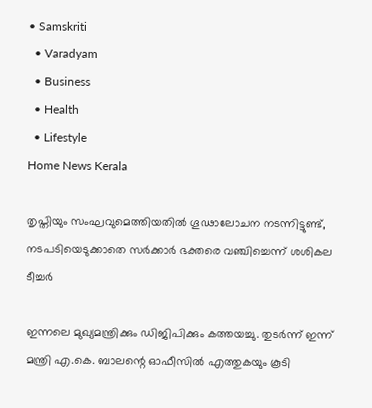• Samskriti
  • Varadyam
  • Business
  • Health
  • Lifestyle
Home News Kerala

തൃപ്തിയും സംഘവുമെത്തിയതില്‍ ഗൂഢാലോചന നടന്നിട്ടുണ്ട്, നടപടിയെടുക്കാതെ സര്‍ക്കാര്‍ ഭക്തരെ വഞ്ചിച്ചെന്ന് ശശികല ടീച്ചര്‍

ഇന്നലെ മുഖ്യമന്ത്രിക്കും ഡിജിപിക്കും കത്തയച്ചു. തുടര്‍ന്ന് ഇന്ന് മന്ത്രി എ.കെ. ബാലന്റെ ഓഫീസില്‍ എത്തുകയും കൂടി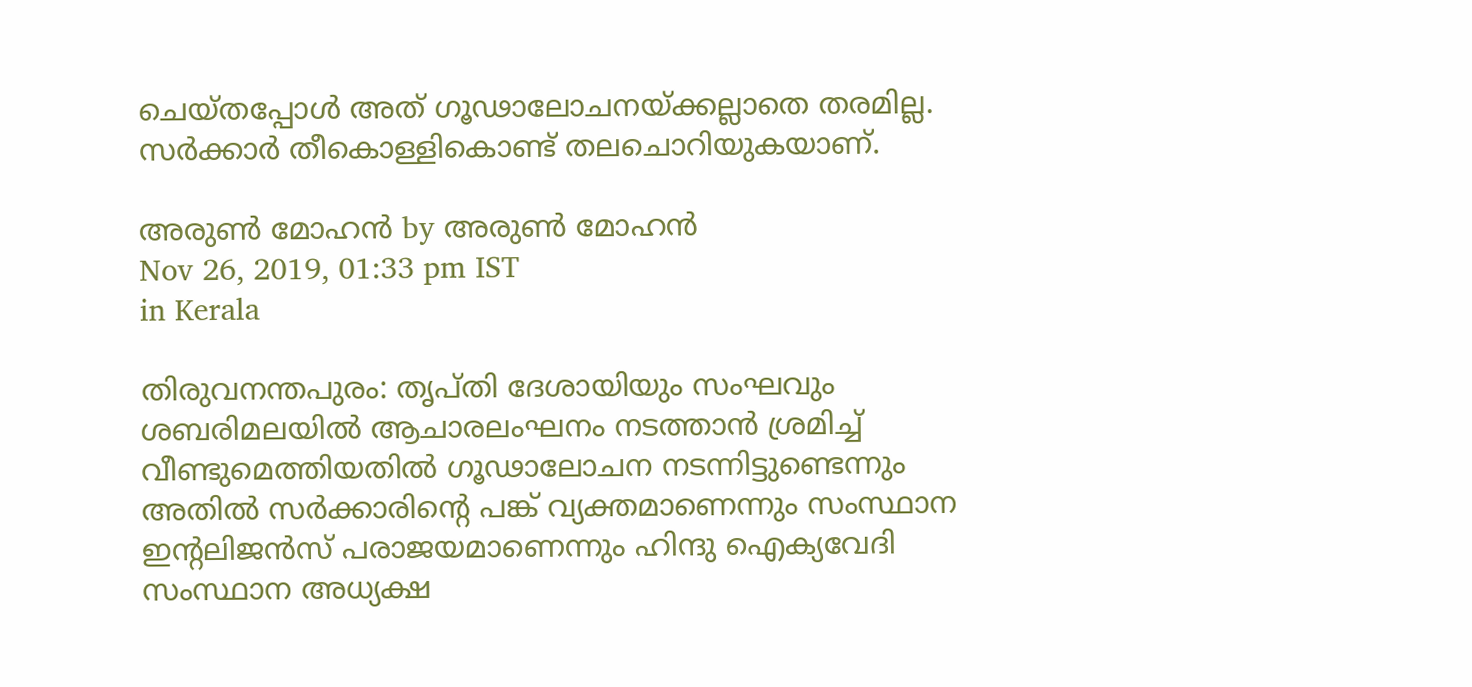ചെയ്തപ്പോള്‍ അത് ഗൂഢാലോചനയ്‌ക്കല്ലാതെ തരമില്ല. സര്‍ക്കാര്‍ തീകൊള്ളികൊണ്ട് തലചൊറിയുകയാണ്.

അരുണ്‍ മോഹന്‍ by അരുണ്‍ മോഹന്‍
Nov 26, 2019, 01:33 pm IST
in Kerala

തിരുവനന്തപുരം: തൃപ്തി ദേശായിയും സംഘവും ശബരിമലയില്‍ ആചാരലംഘനം നടത്താന്‍ ശ്രമിച്ച് വീണ്ടുമെത്തിയതില്‍ ഗൂഢാലോചന നടന്നിട്ടുണ്ടെന്നും അതില്‍ സര്‍ക്കാരിന്റെ പങ്ക് വ്യക്തമാണെന്നും സംസ്ഥാന ഇന്റലിജന്‍സ് പരാജയമാണെന്നും ഹിന്ദു ഐക്യവേദി സംസ്ഥാന അധ്യക്ഷ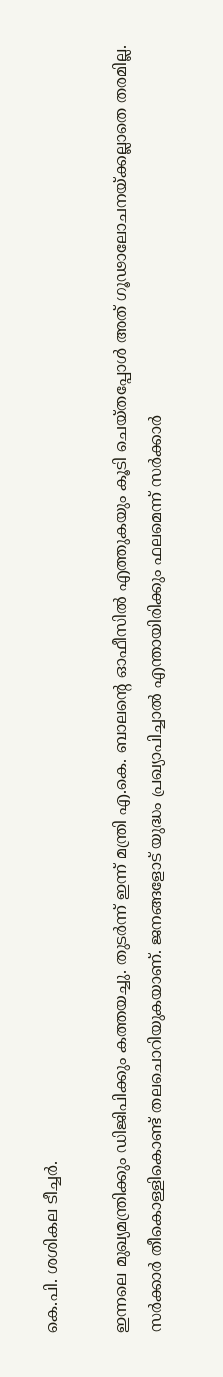കെ.പി. ശശികല ടീച്ചര്‍.

ഇന്നലെ മുഖ്യമന്ത്രിക്കും ഡിജിപിക്കും കത്തയച്ചു. തുടര്‍ന്ന് ഇന്ന് മന്ത്രി എ.കെ. ബാലന്റെ ഓഫീസില്‍ എത്തുകയും കൂടി ചെയ്തപ്പോള്‍ അത് ഗൂഢാലോചനയ്‌ക്കല്ലാതെ തരമില്ല. സര്‍ക്കാര്‍ തീകൊള്ളികൊണ്ട് തലചൊറിയുകയാണ്. ജനങ്ങളോട് യുദ്ധം പ്രഖ്യാപിച്ചാല്‍ എന്തായിരിക്കും ഫലമെന്ന് സര്‍ക്കാര്‍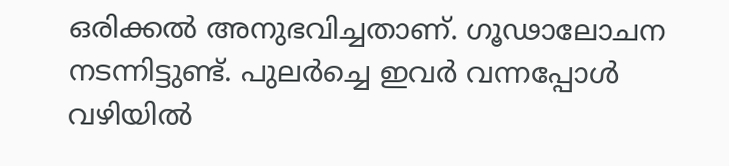ഒരിക്കല്‍ അനുഭവിച്ചതാണ്. ഗൂഢാലോചന നടന്നിട്ടുണ്ട്. പുലര്‍ച്ചെ ഇവര്‍ വന്നപ്പോള്‍ വഴിയില്‍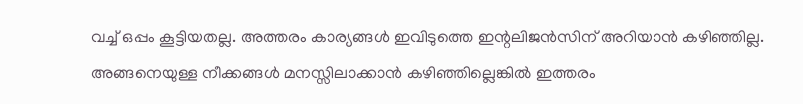വച്ച് ഒപ്പം കൂട്ടിയതല്ല. അത്തരം കാര്യങ്ങള്‍ ഇവിടുത്തെ ഇന്റലിജന്‍സിന് അറിയാന്‍ കഴിഞ്ഞില്ല. അങ്ങനെയുള്ള നീക്കങ്ങള്‍ മനസ്സിലാക്കാന്‍ കഴിഞ്ഞില്ലെങ്കില്‍ ഇത്തരം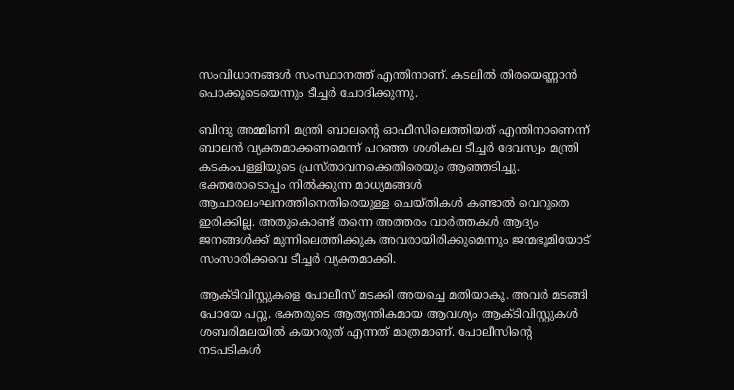സംവിധാനങ്ങള്‍ സംസ്ഥാനത്ത് എന്തിനാണ്. കടലില്‍ തിരയെണ്ണാന്‍ പൊക്കൂടെയെന്നും ടീച്ചര്‍ ചോദിക്കുന്നു.

ബിന്ദു അമ്മിണി മന്ത്രി ബാലന്റെ ഓഫീസിലെത്തിയത് എന്തിനാണെന്ന് ബാലന്‍ വ്യക്തമാക്കണമെന്ന് പറഞ്ഞ ശശികല ടീച്ചര്‍ ദേവസ്വം മന്ത്രി കടകംപള്ളിയുടെ പ്രസ്താവനക്കെതിരെയും ആഞ്ഞടിച്ചു. ഭക്തരോടൊപ്പം നില്‍ക്കുന്ന മാധ്യമങ്ങള്‍ ആചാരലംഘനത്തിനെതിരെയുള്ള ചെയ്തികള്‍ കണ്ടാല്‍ വെറുതെ ഇരിക്കില്ല. അതുകൊണ്ട് തന്നെ അത്തരം വാര്‍ത്തകള്‍ ആദ്യം ജനങ്ങള്‍ക്ക് മുന്നിലെത്തിക്കുക അവരായിരിക്കുമെന്നും ജന്മഭൂമിയോട് സംസാരിക്കവെ ടീച്ചര്‍ വ്യക്തമാക്കി.

ആക്ടിവിസ്റ്റുകളെ പോലീസ് മടക്കി അയച്ചെ മതിയാകൂ. അവര്‍ മടങ്ങി പോയേ പറ്റൂ. ഭക്തരുടെ ആത്യന്തികമായ ആവശ്യം ആക്ടിവിസ്റ്റുകള്‍ ശബരിമലയില്‍ കയറരുത് എന്നത് മാത്രമാണ്. പോലീസിന്റെ നടപടികള്‍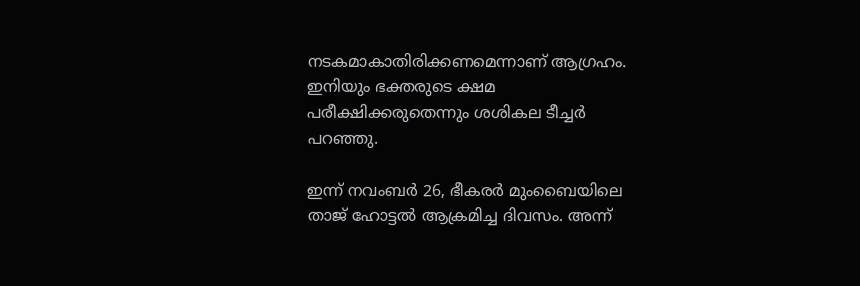നടകമാകാതിരിക്കണമെന്നാണ് ആഗ്രഹം. ഇനിയും ഭക്തരുടെ ക്ഷമ പരീക്ഷിക്കരുതെന്നും ശശികല ടീച്ചര്‍ പറഞ്ഞു.

ഇന്ന് നവംബര്‍ 26, ഭീകരര്‍ മുംബൈയിലെ താജ് ഹോട്ടല്‍ ആക്രമിച്ച ദിവസം. അന്ന്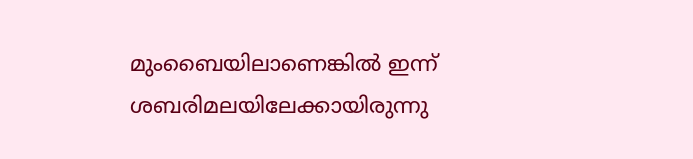മുംബൈയിലാണെങ്കില്‍ ഇന്ന് ശബരിമലയിലേക്കായിരുന്നു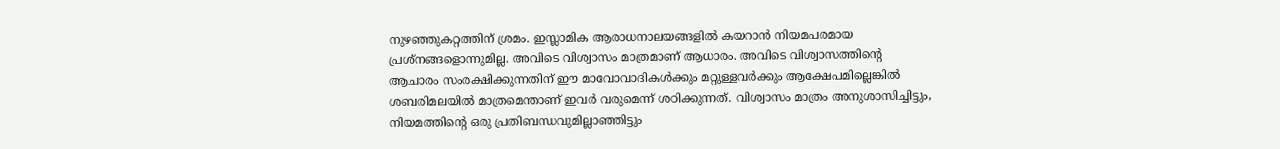നുഴഞ്ഞുകറ്റത്തിന് ശ്രമം. ഇസ്ലാമിക ആരാധനാലയങ്ങളില്‍ കയറാന്‍ നിയമപരമായ പ്രശ്‌നങ്ങളൊന്നുമില്ല. അവിടെ വിശ്വാസം മാത്രമാണ് ആധാരം. അവിടെ വിശ്വാസത്തിന്റെ ആചാരം സംരക്ഷിക്കുന്നതിന് ഈ മാവോവാദികള്‍ക്കും മറ്റുള്ളവര്‍ക്കും ആക്ഷേപമില്ലെങ്കില്‍ ശബരിമലയില്‍ മാത്രമെന്താണ് ഇവര്‍ വരുമെന്ന് ശഠിക്കുന്നത്. വിശ്വാസം മാത്രം അനുശാസിച്ചിട്ടും, നിയമത്തിന്റെ ഒരു പ്രതിബന്ധവുമില്ലാഞ്ഞിട്ടും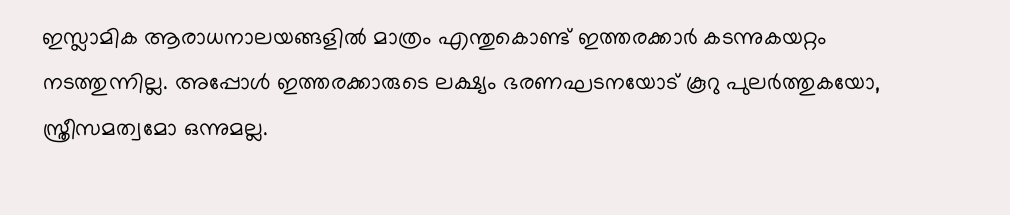ഇസ്ലാമിക ആരാധനാലയങ്ങളില്‍ മാത്രം എന്തുകൊണ്ട് ഇത്തരക്കാര്‍ കടന്നുകയറ്റം നടത്തുന്നില്ല. അപ്പോള്‍ ഇത്തരക്കാരുടെ ലക്ഷ്യം ഭരണഘടനയോട് കൂറു പുലര്‍ത്തുകയോ, സ്ത്രീസമത്വമോ ഒന്നുമല്ല.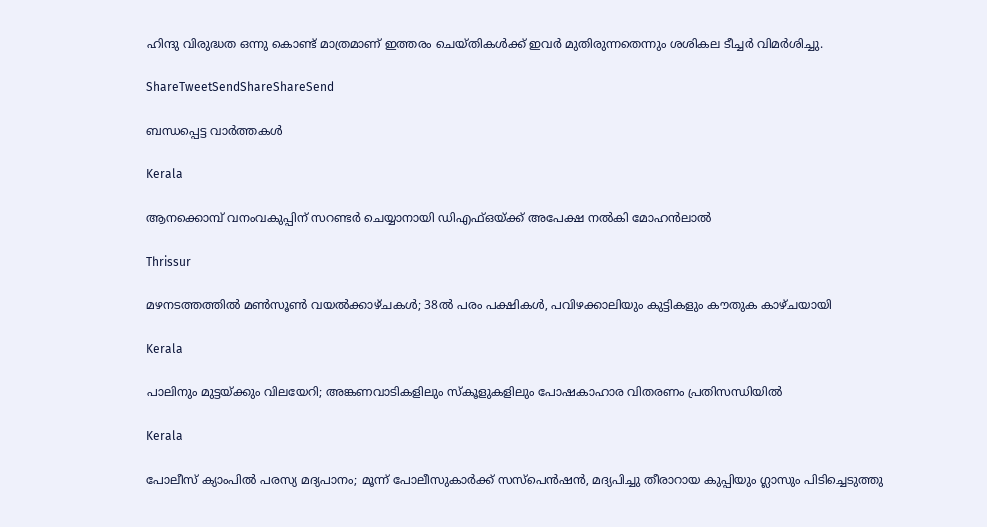ഹിന്ദു വിരുദ്ധത ഒന്നു കൊണ്ട് മാത്രമാണ് ഇത്തരം ചെയ്തികള്‍ക്ക് ഇവര്‍ മുതിരുന്നതെന്നും ശശികല ടീച്ചര്‍ വിമര്‍ശിച്ചു.

ShareTweetSendShareShareSend

ബന്ധപ്പെട്ട വാര്‍ത്തകള്‍

Kerala

ആനക്കൊമ്പ് വനംവകുപ്പിന് സറണ്ടർ ചെയ്യാനായി ഡിഎഫ്ഒയ്‌ക്ക് അപേക്ഷ നൽകി മോഹൻലാൽ

Thrissur

മഴനടത്തത്തിൽ മൺസൂൺ വയൽക്കാഴ്ചകൾ; 38ല്‍ പരം പക്ഷികൾ, പവിഴക്കാലിയും കുട്ടികളും കൗതുക കാഴ്ചയായി

Kerala

പാലിനും മുട്ടയ്‌ക്കും വിലയേറി; അങ്കണവാടികളിലും സ്‌കൂളുകളിലും പോഷകാഹാര വിതരണം പ്രതിസന്ധിയില്‍

Kerala

പോലീസ് ക്യാംപിൽ പരസ്യ മദ്യപാനം; മൂന്ന് പോലീസുകാർക്ക് സസ്പെൻഷൻ, മദ്യപിച്ചു തീരാറായ കുപ്പിയും ഗ്ലാസും പിടിച്ചെടുത്തു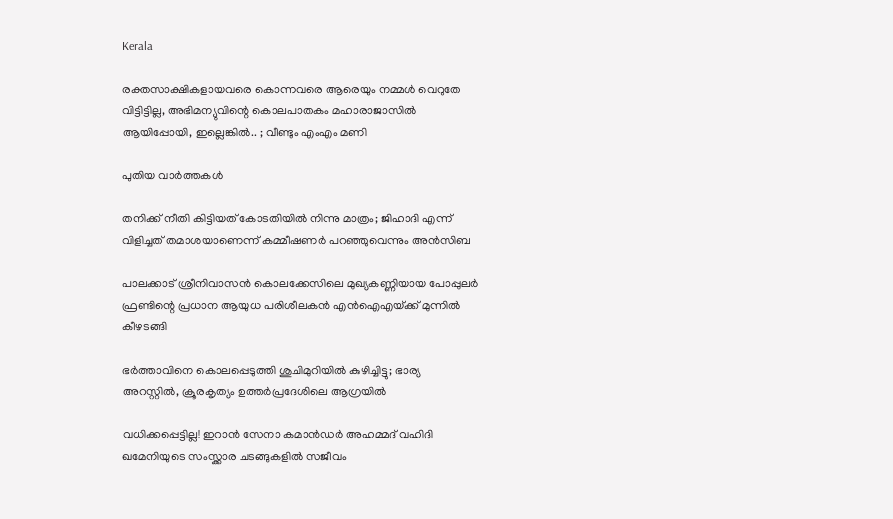Kerala

രക്തസാക്ഷികളായവരെ കൊന്നവരെ ആരെയും നമ്മൾ വെറുതേ വിട്ടിട്ടില്ല, അഭിമന്യുവിന്റെ കൊലപാതകം മഹാരാജാസിൽ ആയിപ്പോയി, ഇല്ലെങ്കിൽ.. ; വീണ്ടും എംഎം മണി

പുതിയ വാര്‍ത്തകള്‍

തനിക്ക് നീതി കിട്ടിയത് കോടതിയിൽ നിന്നു മാത്രം; ജിഹാദി എന്ന് വിളിച്ചത് തമാശയാണെന്ന് കമ്മീഷണർ പറഞ്ഞുവെന്നും അൻസിബ

പാലക്കാട് ശ്രീനിവാസൻ കൊലക്കേസിലെ മുഖ്യകണ്ണിയായ പോപ്പുലർ ഫ്രണ്ടിന്റെ പ്രധാന ആയുധ പരിശീലകൻ എൻഐഎയ്‌ക്ക് മുന്നിൽ കീഴടങ്ങി

ഭർത്താവിനെ കൊലപ്പെടുത്തി ശുചിമുറിയിൽ കുഴിച്ചിട്ടു; ഭാര്യ അറസ്റ്റിൽ, ക്രൂരകൃത്യം ഉത്തര്‍പ്രദേശിലെ ആഗ്രയിൽ

വധിക്കപ്പെട്ടില്ല! ഇറാൻ സേനാ കമാൻഡർ അഹമ്മദ് വഹിദി ഖമേനിയുടെ സംസ്ക്കാര ചടങ്ങുകളിൽ സജീവം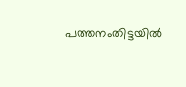പത്തനംതിട്ടയില്‍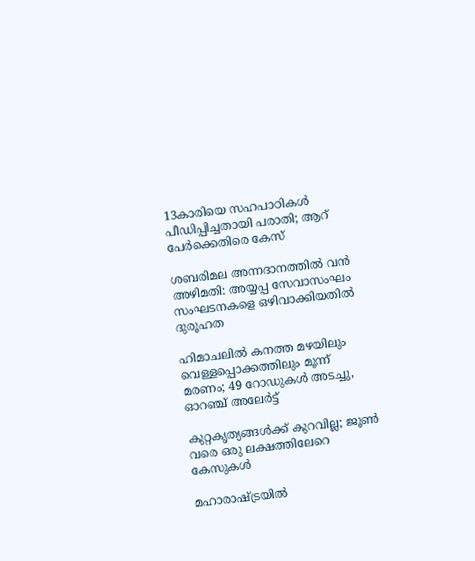13കാരിയെ സഹപാഠികള്‍ പീഡിപ്പിച്ചതായി പരാതി; ആറ് പേര്‍ക്കെതിരെ കേസ്

ശബരിമല അന്നദാനത്തില്‍ വന്‍ അഴിമതി: അയ്യപ്പ സേവാസംഘം സംഘടനകളെ ഒഴിവാക്കിയതില്‍ ദുരൂഹത

ഹിമാചലിൽ കനത്ത മഴയിലും വെള്ളപ്പൊക്കത്തിലും മൂന്ന് മരണം; 49 റോഡുകൾ അടച്ചു, ഓറഞ്ച് അലേർട്ട്

കുറ്റകൃത്യങ്ങള്‍ക്ക് കുറവില്ല; ജൂണ്‍ വരെ ഒരു ലക്ഷത്തിലേറെ കേസുകള്‍

മഹാരാഷ്‌ട്രയില്‍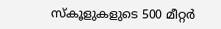സ്‌കൂളുകളുടെ 500 മീറ്റര്‍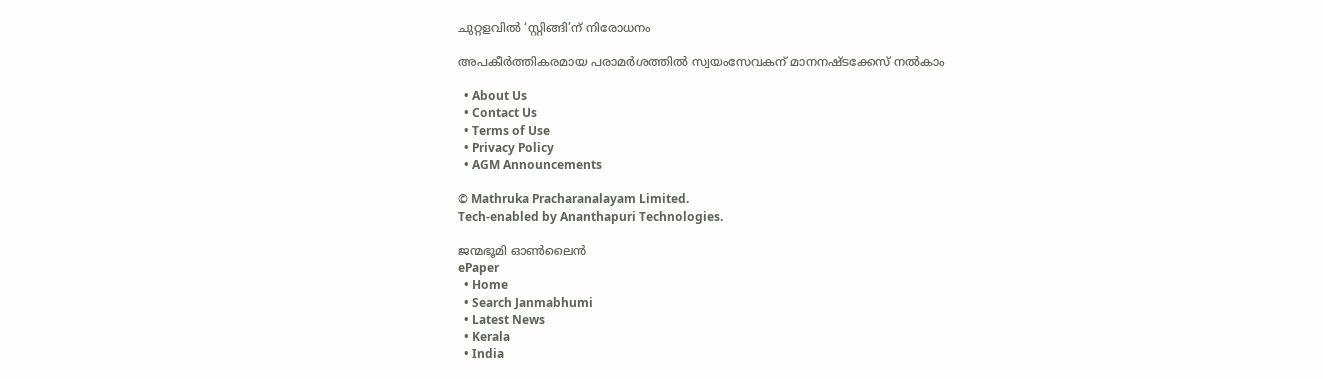ചുറ്റളവില്‍ ‘സ്റ്റിങ്ങി’ന് നിരോധനം

അപകീര്‍ത്തികരമായ പരാമര്‍ശത്തില്‍ സ്വയംസേവകന് മാനനഷ്ടക്കേസ് നല്‍കാം

  • About Us
  • Contact Us
  • Terms of Use
  • Privacy Policy
  • AGM Announcements

© Mathruka Pracharanalayam Limited.
Tech-enabled by Ananthapuri Technologies.

ജന്മഭൂമി ഓണ്‍ലൈന്‍
ePaper
  • Home
  • Search Janmabhumi
  • Latest News
  • Kerala
  • India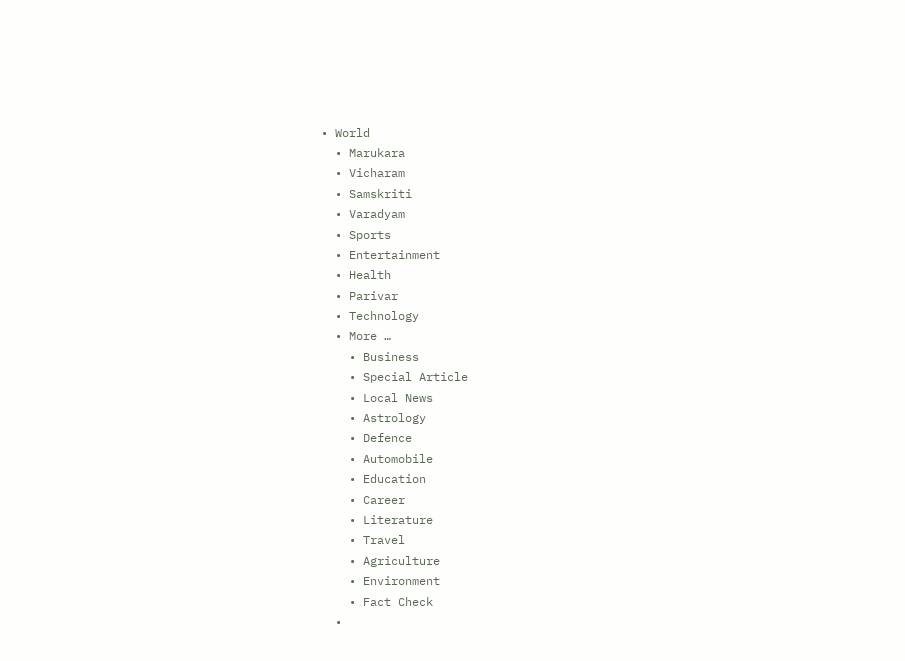• World
  • Marukara
  • Vicharam
  • Samskriti
  • Varadyam
  • Sports
  • Entertainment
  • Health
  • Parivar
  • Technology
  • More …
    • Business
    • Special Article
    • Local News
    • Astrology
    • Defence
    • Automobile
    • Education
    • Career
    • Literature
    • Travel
    • Agriculture
    • Environment
    • Fact Check
  •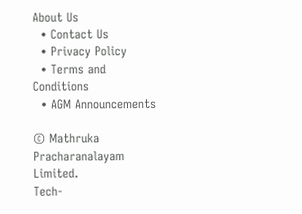About Us
  • Contact Us
  • Privacy Policy
  • Terms and Conditions
  • AGM Announcements

© Mathruka Pracharanalayam Limited.
Tech-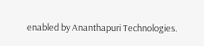enabled by Ananthapuri Technologies.